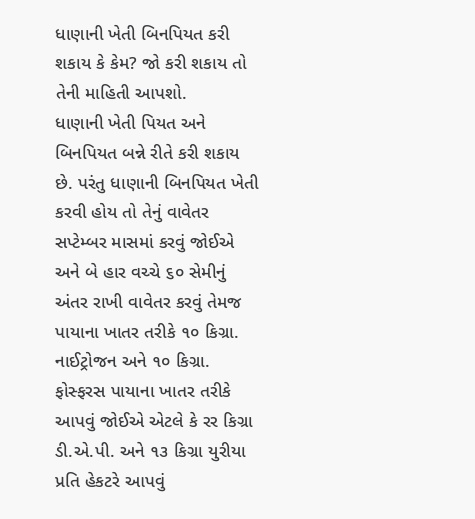ધાણાની ખેતી બિનપિયત કરી શકાય કે કેમ? જો કરી શકાય તો તેની માહિતી આપશો.
ધાણાની ખેતી પિયત અને બિનપિયત બન્ને રીતે કરી શકાય છે. પરંતુ ધાણાની બિનપિયત ખેતી કરવી હોય તો તેનું વાવેતર સપ્ટેમ્બર માસમાં કરવું જોઈએ અને બે હાર વચ્ચે ૬૦ સેમીનું અંતર રાખી વાવેતર કરવું તેમજ પાયાના ખાતર તરીકે ૧૦ કિગ્રા. નાઈટ્રોજન અને ૧૦ કિગ્રા. ફોસ્ફરસ પાયાના ખાતર તરીકે આપવું જોઈએ એટલે કે રર કિગ્રા ડી.એ.પી. અને ૧૩ કિગ્રા યુરીયા પ્રતિ હેકટરે આપવું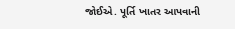જોઈએ. પૂર્તિ ખાતર આપવાની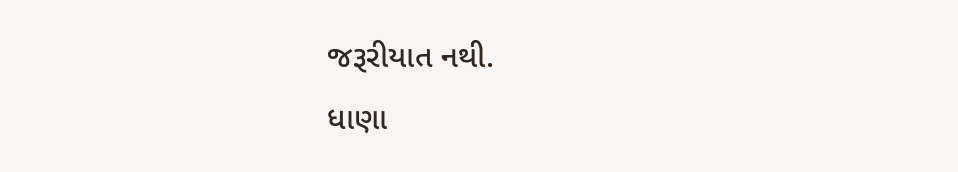જરૂરીયાત નથી.
ધાણા